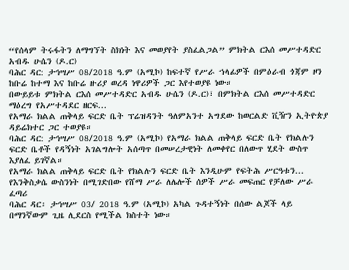“የሰላም ትሩፋትን ለማግኘት ስክነት እና መወያየት ያስፈልጋል” ምክትል ርእሰ መሥተዳድር አብዱ ሁሴን (ዶ.ር)
ባሕር ዳር: ታኅሣሥ 08/2018 ዓ.ም (አሚኮ) ከፍተኛ የሥራ ኀላፊዎች በምዕራብ ጎጃም ዞን ከቡሬ ከተማ እና ከቡሬ ዙሪያ ወረዳ ነዋሪዎች ጋር እየተወያዩ ነው።
በውይይቱ ምክትል ርእሰ መሥተዳድር አብዱ ሁሴን (ዶ.ር)፣ በምክትል ርእሰ መሥተዳድር ማዕረግ የአሥተዳደር ዘርፍ...
የአማራ ክልል ጠቅላይ ፍርድ ቤት ፕሬዝዳንት ዓለምአንተ አግደው ከወርልድ ቪዥን ኢትዮጵያ ዳይሬክተር ጋር ተወያዩ።
ባሕር ዳር: ታኅሣሥ 08/2018 ዓ.ም (አሚኮ) የአማራ ክልል ጠቅላይ ፍርድ ቤት የክልሉን ፍርድ ቤቶች የዳኝነት አገልግሎት አሰጣጥ በመሠረታዊነት ለመቀየር በለውጥ ሂደት ውስጥ እያለፈ ይገኛል።
የአማራ ክልል ጠቅላይ ፍርድ ቤት የክልሉን ፍርድ ቤት እንዲሁም የፍትሕ ሥርዓቱን...
የእንቅስቃሴ ውስንነት በሚገድበው የሸማ ሥራ ለሌሎች ሰዎች ሥራ መፍጠር የቻለው ሥራ ፈጣሪ
ባሕር ዳር፡ ታኅሣሥ 03/ 2018 ዓ.ም (አሚኮ) አካል ጉዳተኝነት በሰው ልጆች ላይ በማንኛውም ጊዜ ሊደርስ የሚችል ክስተት ነው።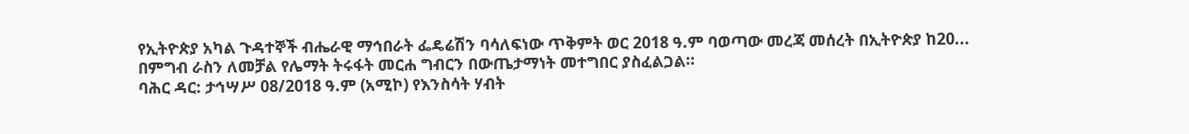የኢትዮጵያ አካል ጉዳተኞች ብሔራዊ ማኅበራት ፌዴሬሽን ባሳለፍነው ጥቅምት ወር 2018 ዓ.ም ባወጣው መረጃ መሰረት በኢትዮጵያ ከ20...
በምግብ ራስን ለመቻል የሌማት ትሩፋት መርሐ ግብርን በውጤታማነት መተግበር ያስፈልጋል።
ባሕር ዳር: ታኅሣሥ 08/2018 ዓ.ም (አሚኮ) የእንስሳት ሃብት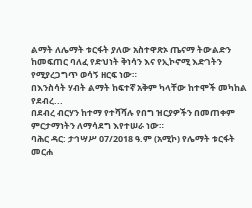ልማት ለሌማት ቱርፋት ያለው አስተዋጽኦ ጤናማ ትውልድን ከመፍጠር ባለፈ የድህነት ቅነሳን እና የኢኮኖሚ እድገትን የሚያረጋግጥ ወሳኝ ዘርፍ ነው።
በእንስሳት ሃብት ልማት ከፍተኛ አቅም ካላቸው ከተሞች መካከል የደብረ...
በደብረ ብርሃን ከተማ የተሻሻሉ የበግ ዝርያዎችን በመጠቀም ምርታማነትን ለማሳደግ እየተሠራ ነው።
ባሕር ዳር: ታኅሣሥ 07/2018 ዓ.ም (አሚኮ) የሌማት ቱርፋት መርሐ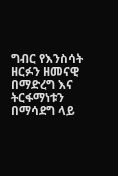ግብር የእንስሳት ዘርፉን ዘመናዊ በማድረግ እና ትርፋማነቱን በማሳደግ ላይ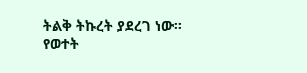ትልቅ ትኩረት ያደረገ ነው።
የወተት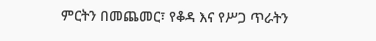ምርትን በመጨመር፣ የቆዳ እና የሥጋ ጥራትን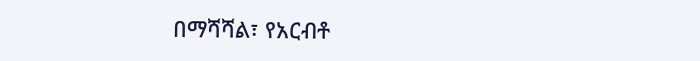በማሻሻል፣ የአርብቶ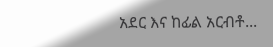አደር እና ከፊል አርብቶ...